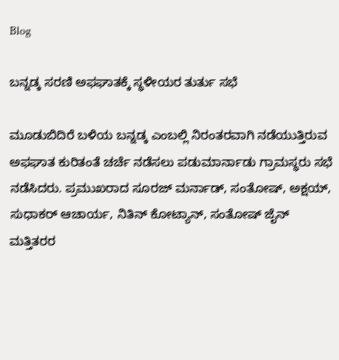Blog

ಬನ್ನಡ್ಕ ಸರಣಿ ಅಫಘಾತಕ್ಕೆ ಸ್ಥಳೀಯರ ತುರ್ತು ಸಭೆ

ಮೂಡುಬಿದಿರೆ ಬಳಿಯ ಬನ್ನಡ್ಕ ಎಂಬಲ್ಲಿ ನಿರಂತರವಾಗಿ ನಡೆಯುತ್ತಿರುವ ಅಫಘಾತ ಕುರಿತಂತೆ ಚರ್ಚೆ ನಡೆಸಲು ಪಡುಮಾರ್ನಾಡು ಗ್ರಾಮಸ್ಥರು ಸಭೆ ನಡೆಸಿದರು. ಪ್ರಮುಖರಾದ ಸೂರಜ್ ಮರ್ನಾಡ್, ಸಂತೋಷ್, ಅಕ್ಷಯ್, ಸುಧಾಕರ್ ಆಚಾರ್ಯ, ನಿತಿನ್ ಕೋಟ್ಯಾನ್, ಸಂತೋಷ್ ಜೈನ್ ಮತ್ತಿತರರ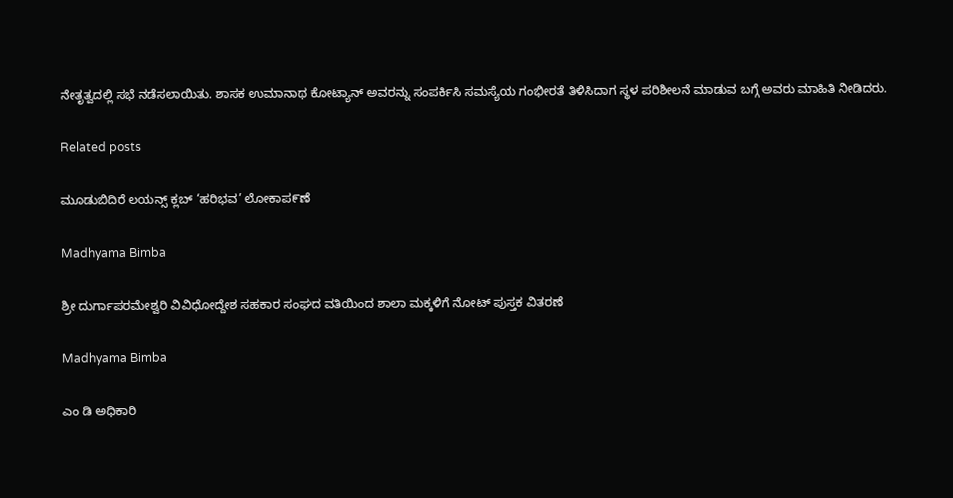ನೇತೃತ್ವದಲ್ಲಿ ಸಭೆ ನಡೆಸಲಾಯಿತು. ಶಾಸಕ ಉಮಾನಾಥ ಕೋಟ್ಯಾನ್ ಅವರನ್ನು ಸಂಪರ್ಕಿಸಿ ಸಮಸ್ಯೆಯ ಗಂಭೀರತೆ ತಿಳಿಸಿದಾಗ ಸ್ಥಳ ಪರಿಶೀಲನೆ ಮಾಡುವ ಬಗ್ಗೆ ಅವರು ಮಾಹಿತಿ ನೀಡಿದರು.

Related posts

ಮೂಡುಬಿದಿರೆ ಲಯನ್ಸ್ ಕ್ಲಬ್ ‘ಹರಿಭವ’ ಲೋಕಾಪ೯ಣೆ

Madhyama Bimba

ಶ್ರೀ ದುರ್ಗಾಪರಮೇಶ್ವರಿ ವಿವಿಧೋದ್ದೇಶ ಸಹಕಾರ ಸಂಘದ ವತಿಯಿಂದ ಶಾಲಾ ಮಕ್ಕಳಿಗೆ ನೋಟ್ ಪುಸ್ತಕ ವಿತರಣೆ

Madhyama Bimba

ಎಂ ಡಿ ಅಧಿಕಾರಿ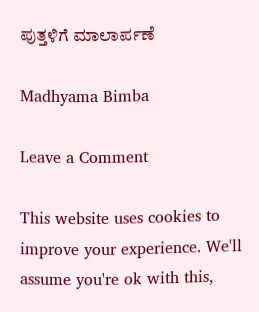ಪುತ್ತಳಿಗೆ ಮಾಲಾರ್ಪಣೆ

Madhyama Bimba

Leave a Comment

This website uses cookies to improve your experience. We'll assume you're ok with this,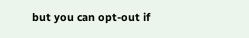but you can opt-out if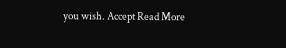you wish. Accept Read More